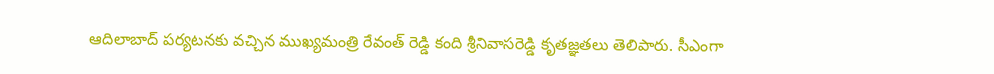ఆదిలాబాద్ పర్యటనకు వచ్చిన ముఖ్యమంత్రి రేవంత్ రెడ్డి కంది శ్రీనివాసరెడ్డి కృతజ్ఞతలు తెలిపారు. సీఎంగా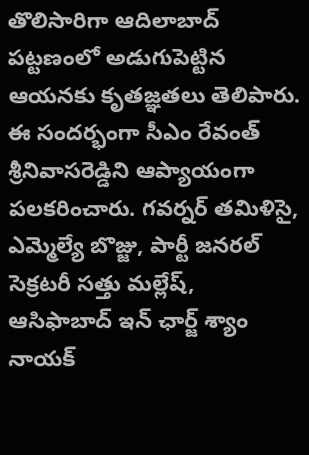తొలిసారిగా ఆదిలాబాద్ పట్టణంలో అడుగుపెట్టిన ఆయనకు కృతజ్ఞతలు తెలిపారు. ఈ సందర్భంగా సీఎం రేవంత్ శ్రీనివాసరెడ్డిని ఆప్యాయంగా పలకరించారు. గవర్నర్ తమిళిసై, ఎమ్మెల్యే బొజ్జు, పార్టీ జనరల్ సెక్రటరీ సత్తు మల్లేష్, ఆసిఫాబాద్ ఇన్ ఛార్జ్ శ్యాం నాయక్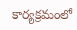కార్యక్రమంలో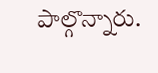పాల్గొన్నారు.